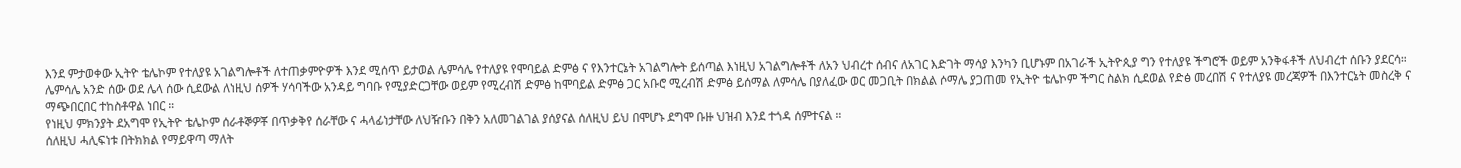እንደ ምታወቀው ኢትዮ ቴሌኮም የተለያዩ አገልግሎቶች ለተጠቃምዮዎች እንደ ሚሰጥ ይታወል ሌምሳሌ የተለያዩ የሞባይል ድምፅ ና የእንተርኔት አገልግሎት ይሰጣል እነዚህ አገልግሎቶች ለአን ህብረተ ሰብና ለአገር እድገት ማሳያ እንካን ቢሆኑም በአገራች ኢትዮጲያ ግን የተለያዩ ችግሮች ወይም አንቅፋቶች ለህብረተ ሰቡን ያደርሳ።
ሌምሳሌ አንድ ሰው ወደ ሌላ ሰው ሲደውል ለነዚህ ሰዎች ሃሳባችው አንዳይ ግባቡ የሚያድርጋቸው ወይም የሚረብሽ ድምፅ ከሞባይል ድምፅ ጋር አቡሮ ሚረብሽ ድምፅ ይሰማል ለምሳሌ በያለፈው ወር መጋቢት በክልል ሶማሌ ያጋጠመ የኢትዮ ቴሌኮም ችግር ስልክ ሲደወል የድፅ መረበሽ ና የተለያዩ መረጃዎች በእንተርኔት መስረቅ ና ማጭበርበር ተከስቶዋል ነበር ።
የነዚህ ምክንያት ደአግሞ የኢትዮ ቴሌኮም ሰራቶኞዎቾ በጥቃቅየ ሰራቸው ና ሓላፊነታቸው ለህዥቡን በቅን አለመገልገል ያሰያናል ሰለዚህ ይህ በሞሆኑ ደግሞ ቡዙ ህዝብ እንደ ተጎዳ ሰምተናል ።
ሰለዚህ ሓሊፍነቱ በትክክል የማይዋጣ ማለት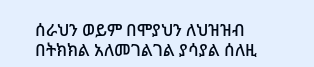ሰራህን ወይም በሞያህን ለህዝዝብ በትክክል አለመገልገል ያሳያል ሰለዚ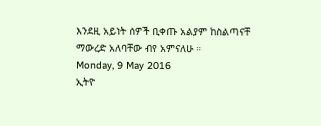እንደዚ አይነት ሰዎች ቢቀጡ አልያም ከስልጣናቸ
ማውረድ አለባቸው ብየ አምናለሁ ።
Monday, 9 May 2016
ኢትዮ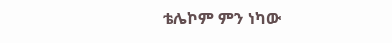ቴሌኮም ምን ነካው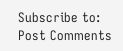Subscribe to:
Post Comments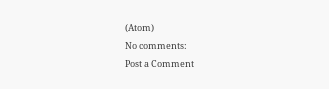(Atom)
No comments:
Post a Comment